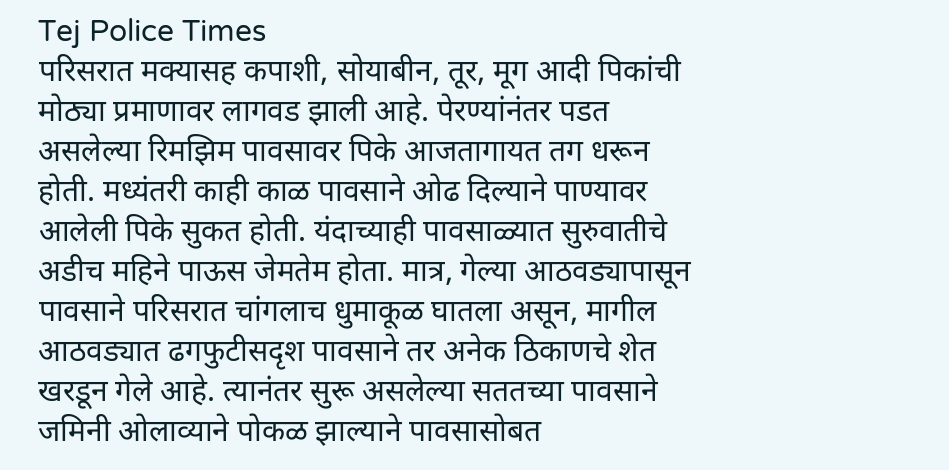Tej Police Times
परिसरात मक्यासह कपाशी, सोयाबीन, तूर, मूग आदी पिकांची मोठ्या प्रमाणावर लागवड झाली आहे. पेरण्यांनंतर पडत असलेल्या रिमझिम पावसावर पिके आजतागायत तग धरून होती. मध्यंतरी काही काळ पावसाने ओढ दिल्याने पाण्यावर आलेली पिके सुकत होती. यंदाच्याही पावसाळ्यात सुरुवातीचे अडीच महिने पाऊस जेमतेम होता. मात्र, गेल्या आठवड्यापासून पावसाने परिसरात चांगलाच धुमाकूळ घातला असून, मागील आठवड्यात ढगफुटीसदृश पावसाने तर अनेक ठिकाणचे शेत खरडून गेले आहे. त्यानंतर सुरू असलेल्या सततच्या पावसाने जमिनी ओलाव्याने पोकळ झाल्याने पावसासोबत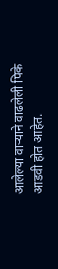आलेल्या वाऱ्याने वाढलेली पिके आडवी होत आहेत.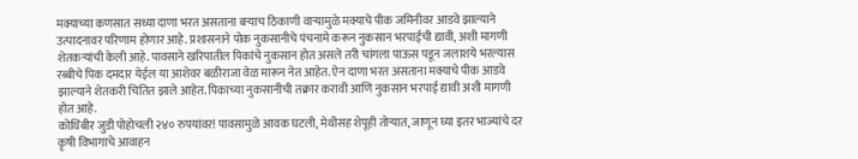मक्याच्या कणसात सध्या दाणा भरत असताना बऱ्याच ठिकाणी वाऱ्यामुळे मक्याचे पीक जमिनीवर आडवे झाल्याने उत्पादनावर परिणाम होणार आहे. प्रशासनाने पोक नुकसानीचे पंचनामे करून नुकसान भरपाईची द्यावी, अशी मागणी शेतकऱ्यांची केली आहे. पावसाने खरिपातील पिकांचे नुकसान होत असले तरी चांगला पाऊस पडून जलाशये भरल्यास रब्बीचे पिक दमदार येईल या आशेवर बळीराजा वेळ मारून नेत आहेत. ऐन दाणा भरत असताना मक्याचे पीक आडवे झाल्याने शेतकरी चिंतित झाले आहेत. पिकाच्या नुकसानीची तक्रार करावी आणि नुकसान भरपाई द्यावी अशी मागणी होत आहे.
कोथिंबीर जुडी पोहोचली २४० रुपयांवर! पावसामुळे आवक घटली, मेथीसह शेपूही तोऱ्यात, जाणून घ्या इतर भाज्यांचे दर
कृषी विभागाचे आवाहन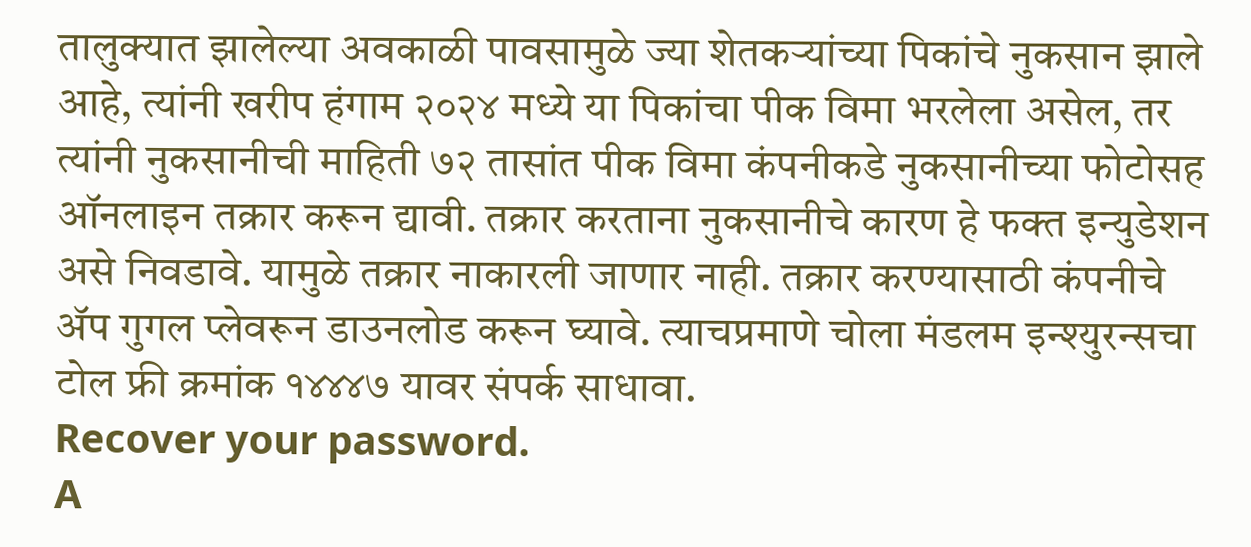तालुक्यात झालेल्या अवकाळी पावसामुळे ज्या शेतकऱ्यांच्या पिकांचे नुकसान झाले आहे, त्यांनी खरीप हंगाम २०२४ मध्ये या पिकांचा पीक विमा भरलेला असेल, तर त्यांनी नुकसानीची माहिती ७२ तासांत पीक विमा कंपनीकडे नुकसानीच्या फोटोसह ऑनलाइन तक्रार करून द्यावी. तक्रार करताना नुकसानीचे कारण हे फक्त इन्युडेशन असे निवडावे. यामुळे तक्रार नाकारली जाणार नाही. तक्रार करण्यासाठी कंपनीचे ॲप गुगल प्लेवरून डाउनलोड करून घ्यावे. त्याचप्रमाणे चोला मंडलम इन्श्युरन्सचा टोल फ्री क्रमांक १४४४७ यावर संपर्क साधावा.
Recover your password.
A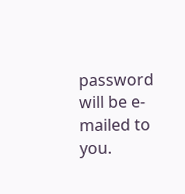password will be e-mailed to you.